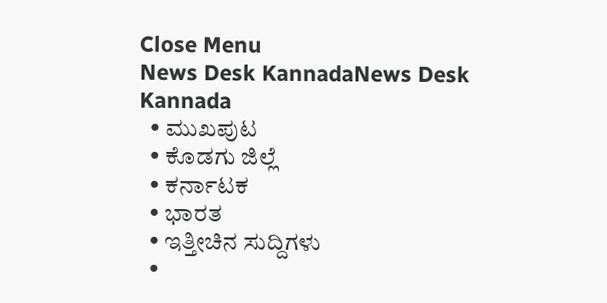Close Menu
News Desk KannadaNews Desk Kannada
  • ಮುಖಪುಟ
  • ಕೊಡಗು ಜಿಲ್ಲೆ
  • ಕರ್ನಾಟಕ
  • ಭಾರತ
  • ಇತ್ತೀಚಿನ ಸುದ್ದಿಗಳು
  •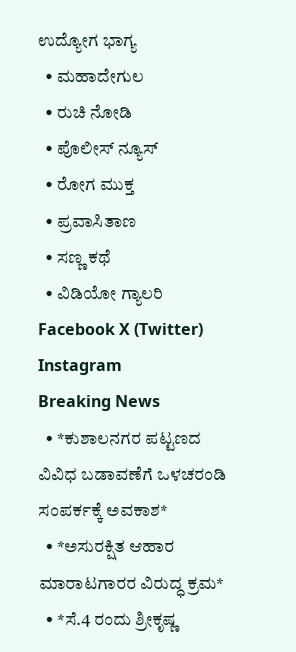ಉದ್ಯೋಗ ಭಾಗ್ಯ
  • ಮಹಾದೇಗುಲ
  • ರುಚಿ ನೋಡಿ
  • ಪೊಲೀಸ್ ನ್ಯೂಸ್
  • ರೋಗ ಮುಕ್ತ
  • ಪ್ರವಾಸಿತಾಣ
  • ಸಣ್ಣ ಕಥೆ
  • ವಿಡಿಯೋ ಗ್ಯಾಲರಿ
Facebook X (Twitter) Instagram
Breaking News
  • *ಕುಶಾಲನಗರ ಪಟ್ಟಣದ ವಿವಿಧ ಬಡಾವಣೆಗೆ ಒಳಚರಂಡಿ ಸಂಪರ್ಕಕ್ಕೆ ಅವಕಾಶ*
  • *ಅಸುರಕ್ಷಿತ ಆಹಾರ ಮಾರಾಟಗಾರರ ವಿರುದ್ಧ ಕ್ರಮ*
  • *ಸೆ.4 ರಂದು ಶ್ರೀಕೃಷ್ಣ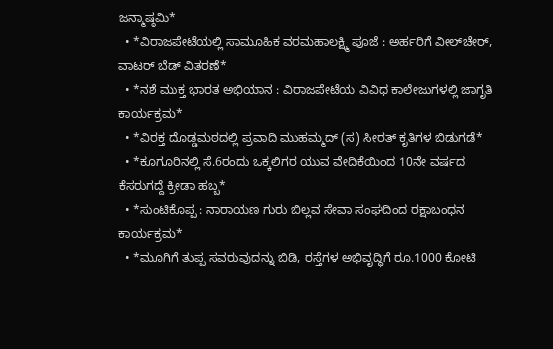ಜನ್ಮಾಷ್ಠಮಿ*
  • *ವಿರಾಜಪೇಟೆಯಲ್ಲಿ ಸಾಮೂಹಿಕ ವರಮಹಾಲಕ್ಷ್ಮಿ ಪೂಜೆ : ಅರ್ಹರಿಗೆ ವೀಲ್‌ಚೇರ್, ವಾಟರ್ ಬೆಡ್ ವಿತರಣೆ*
  • *ನಶೆ ಮುಕ್ತ ಭಾರತ ಅಭಿಯಾನ : ವಿರಾಜಪೇಟೆಯ ವಿವಿಧ ಕಾಲೇಜುಗಳಲ್ಲಿ ಜಾಗೃತಿ ಕಾರ್ಯಕ್ರಮ*
  • *ವಿರಕ್ತ ದೊಡ್ಡಮಠದಲ್ಲಿ ಪ್ರವಾದಿ ಮುಹಮ್ಮದ್ (ಸ) ಸೀರತ್ ಕೃತಿಗಳ ಬಿಡುಗಡೆ*
  • *ಕೂಗೂರಿನಲ್ಲಿ ಸೆ.6ರಂದು ಒಕ್ಕಲಿಗರ ಯುವ ವೇದಿಕೆಯಿಂದ 10ನೇ ವರ್ಷದ ಕೆಸರುಗದ್ದೆ ಕ್ರೀಡಾ ಹಬ್ಬ*
  • *ಸುಂಟಿಕೊಪ್ಪ : ನಾರಾಯಣ ಗುರು ಬಿಲ್ಲವ ಸೇವಾ ಸಂಘದಿಂದ ರಕ್ಷಾಬಂಧನ ಕಾರ್ಯಕ್ರಮ*
  • *ಮೂಗಿಗೆ ತುಪ್ಪ ಸವರುವುದನ್ನು ಬಿಡಿ, ರಸ್ತೆಗಳ ಅಭಿವೃದ್ಧಿಗೆ ರೂ.1000 ಕೋಟಿ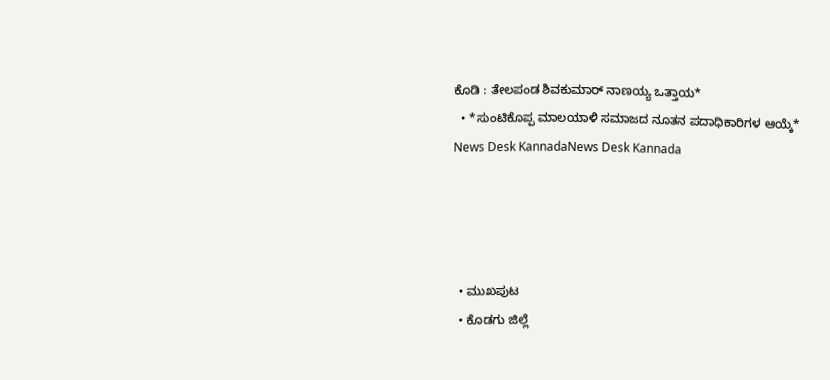ಕೊಡಿ : ತೇಲಪಂಡ ಶಿವಕುಮಾರ್ ನಾಣಯ್ಯ ಒತ್ತಾಯ*
  • *ಸುಂಟಿಕೊಪ್ಪ ಮಾಲಯಾಳಿ ಸಮಾಜದ ನೂತನ ಪದಾಧಿಕಾರಿಗಳ ಆಯ್ಕೆ*
News Desk KannadaNews Desk Kannada




  • ಮುಖಪುಟ
  • ಕೊಡಗು ಜಿಲ್ಲೆ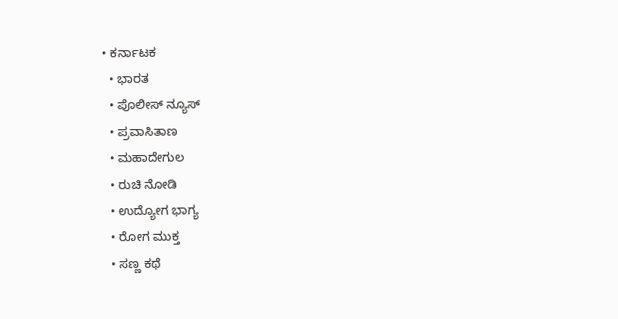• ಕರ್ನಾಟಕ
  • ಭಾರತ
  • ಪೊಲೀಸ್ ನ್ಯೂಸ್
  • ಪ್ರವಾಸಿತಾಣ
  • ಮಹಾದೇಗುಲ
  • ರುಚಿ ನೋಡಿ
  • ಉದ್ಯೋಗ ಭಾಗ್ಯ
  • ರೋಗ ಮುಕ್ತ
  • ಸಣ್ಣ ಕಥೆ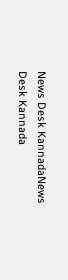News Desk KannadaNews Desk Kannada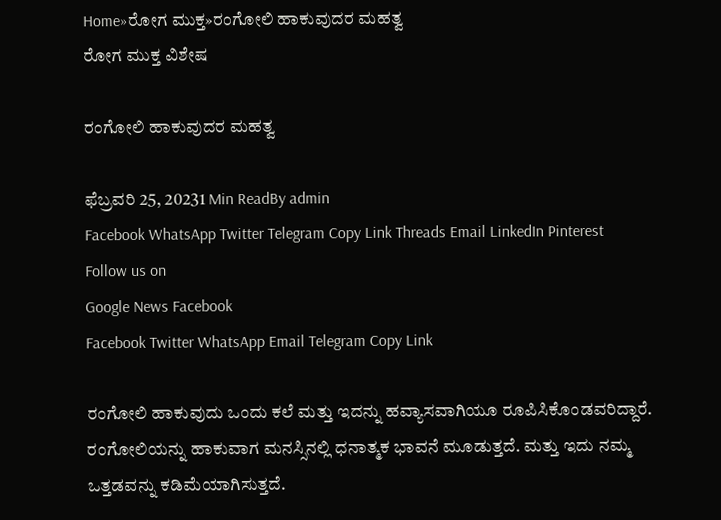Home»ರೋಗ ಮುಕ್ತ»ರಂಗೋಲಿ ಹಾಕುವುದರ ಮಹತ್ವ
ರೋಗ ಮುಕ್ತ ವಿಶೇಷ

ರಂಗೋಲಿ ಹಾಕುವುದರ ಮಹತ್ವ

ಫೆಬ್ರವರಿ 25, 20231 Min ReadBy admin
Facebook WhatsApp Twitter Telegram Copy Link Threads Email LinkedIn Pinterest
Follow us on
Google News Facebook
Facebook Twitter WhatsApp Email Telegram Copy Link

ರಂಗೋಲಿ ಹಾಕುವುದು ಒಂದು ಕಲೆ ಮತ್ತು ಇದನ್ನು ಹವ್ಯಾಸವಾಗಿಯೂ ರೂಪಿಸಿಕೊಂಡವರಿದ್ದಾರೆ. ರಂಗೋಲಿಯನ್ನು ಹಾಕುವಾಗ ಮನಸ್ಸಿನಲ್ಲಿ ಧನಾತ್ಮಕ ಭಾವನೆ ಮೂಡುತ್ತದೆ. ಮತ್ತು ಇದು ನಮ್ಮ ಒತ್ತಡವನ್ನು ಕಡಿಮೆಯಾಗಿಸುತ್ತದೆ.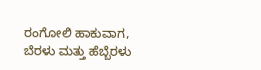ರಂಗೋಲಿ ಹಾಕುವಾಗ,  ಬೆರಳು ಮತ್ತು ಹೆಬ್ಬೆರಳು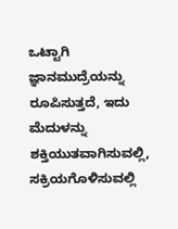ಒಟ್ಟಾಗಿ ಜ್ಞಾನಮುದ್ರೆಯನ್ನು ರೂಪಿಸುತ್ತದೆ, ಇದು  ಮೆದುಳನ್ನು ಶಕ್ತಿಯುತವಾಗಿಸುವಲ್ಲಿ, ಸಕ್ರಿಯಗೊಳಿಸುವಲ್ಲಿ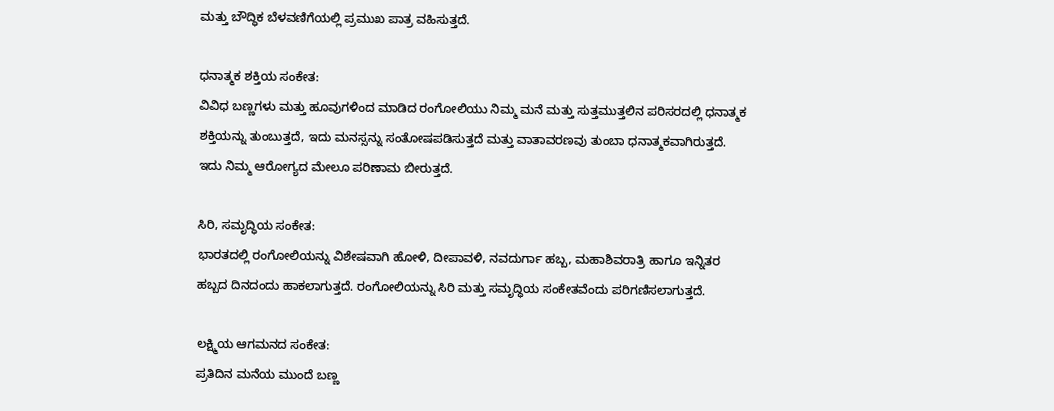ಮತ್ತು ಬೌದ್ಧಿಕ ಬೆಳವಣಿಗೆಯಲ್ಲಿ ಪ್ರಮುಖ ಪಾತ್ರ ವಹಿಸುತ್ತದೆ.

ಧನಾತ್ಮಕ ಶಕ್ತಿಯ ಸಂಕೇತ:
ವಿವಿಧ ಬಣ್ಣಗಳು ಮತ್ತು ಹೂವುಗಳಿಂದ ಮಾಡಿದ ರಂಗೋಲಿಯು ನಿಮ್ಮ ಮನೆ ಮತ್ತು ಸುತ್ತಮುತ್ತಲಿನ ಪರಿಸರದಲ್ಲಿ ಧನಾತ್ಮಕ ಶಕ್ತಿಯನ್ನು ತುಂಬುತ್ತದೆ, ಇದು ಮನಸ್ಸನ್ನು ಸಂತೋಷಪಡಿಸುತ್ತದೆ ಮತ್ತು ವಾತಾವರಣವು ತುಂಬಾ ಧನಾತ್ಮಕವಾಗಿರುತ್ತದೆ. ಇದು ನಿಮ್ಮ ಆರೋಗ್ಯದ ಮೇಲೂ ಪರಿಣಾಮ ಬೀರುತ್ತದೆ.

ಸಿರಿ, ಸಮೃದ್ಧಿಯ ಸಂಕೇತ:
ಭಾರತದಲ್ಲಿ ರಂಗೋಲಿಯನ್ನು ವಿಶೇಷವಾಗಿ ಹೋಳಿ, ದೀಪಾವಳಿ, ನವದುರ್ಗಾ ಹಬ್ಬ, ಮಹಾಶಿವರಾತ್ರಿ ಹಾಗೂ ಇನ್ನಿತರ ಹಬ್ಬದ ದಿನದಂದು ಹಾಕಲಾಗುತ್ತದೆ. ರಂಗೋಲಿಯನ್ನು ಸಿರಿ ಮತ್ತು ಸಮೃದ್ಧಿಯ ಸಂಕೇತವೆಂದು ಪರಿಗಣಿಸಲಾಗುತ್ತದೆ.

ಲಕ್ಷ್ಮಿಯ ಆಗಮನದ ಸಂಕೇತ:
ಪ್ರತಿದಿನ ಮನೆಯ ಮುಂದೆ ಬಣ್ಣ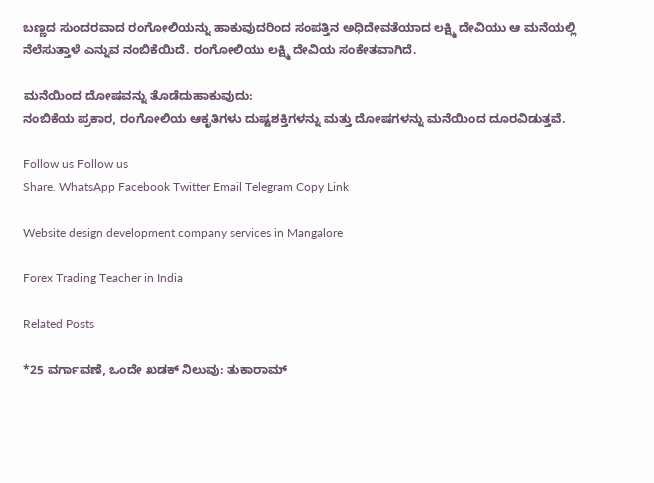ಬಣ್ಣದ ಸುಂದರವಾದ ರಂಗೋಲಿಯನ್ನು ಹಾಕುವುದರಿಂದ ಸಂಪತ್ತಿನ ಅಧಿದೇವತೆಯಾದ ಲಕ್ಷ್ಮಿ ದೇವಿಯು ಆ ಮನೆಯಲ್ಲಿ ನೆಲೆಸುತ್ತಾಳೆ ಎನ್ನುವ ನಂಬಿಕೆಯಿದೆ. ರಂಗೋಲಿಯು ಲಕ್ಷ್ಮಿ ದೇವಿಯ ಸಂಕೇತವಾಗಿದೆ.

ಮನೆಯಿಂದ ದೋಷವನ್ನು ತೊಡೆದುಹಾಕುವುದು:
ನಂಬಿಕೆಯ ಪ್ರಕಾರ, ರಂಗೋಲಿಯ ಆಕೃತಿಗಳು ದುಷ್ಟಶಕ್ತಿಗಳನ್ನು ಮತ್ತು ದೋಷಗಳನ್ನು ಮನೆಯಿಂದ ದೂರವಿಡುತ್ತವೆ.

Follow us Follow us
Share. WhatsApp Facebook Twitter Email Telegram Copy Link

Website design development company services in Mangalore

Forex Trading Teacher in India

Related Posts

*25 ವರ್ಗಾವಣೆ, ಒಂದೇ ಖಡಕ್ ನಿಲುವು: ತುಕಾರಾಮ್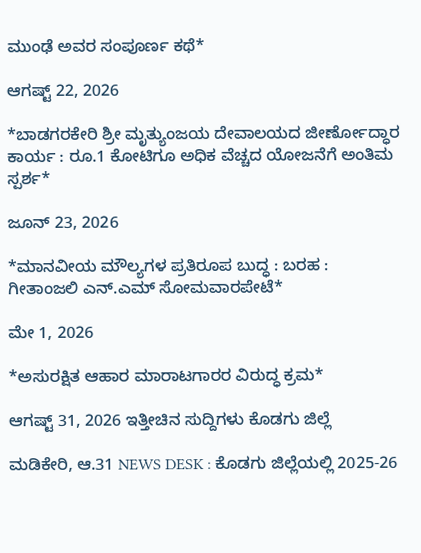ಮುಂಢೆ ಅವರ ಸಂಪೂರ್ಣ ಕಥೆ*

ಆಗಷ್ಟ್ 22, 2026

*ಬಾಡಗರಕೇರಿ ಶ್ರೀ ಮೃತ್ಯುಂಜಯ ದೇವಾಲಯದ ಜೀರ್ಣೋದ್ಧಾರ ಕಾರ್ಯ : ರೂ.1 ಕೋಟಿಗೂ ಅಧಿಕ ವೆಚ್ಚದ ಯೋಜನೆಗೆ ಅಂತಿಮ ಸ್ಪರ್ಶ*

ಜೂನ್ 23, 2026

*ಮಾನವೀಯ ಮೌಲ್ಯಗಳ ಪ್ರತಿರೂಪ ಬುದ್ಧ : ಬರಹ : ಗೀತಾಂಜಲಿ ಎನ್.ಎಮ್ ಸೋಮವಾರಪೇಟೆ*

ಮೇ 1, 2026

*ಅಸುರಕ್ಷಿತ ಆಹಾರ ಮಾರಾಟಗಾರರ ವಿರುದ್ಧ ಕ್ರಮ*

ಆಗಷ್ಟ್ 31, 2026 ಇತ್ತೀಚಿನ ಸುದ್ದಿಗಳು ಕೊಡಗು ಜಿಲ್ಲೆ

ಮಡಿಕೇರಿ, ಆ.31 NEWS DESK : ಕೊಡಗು ಜಿಲ್ಲೆಯಲ್ಲಿ 2025-26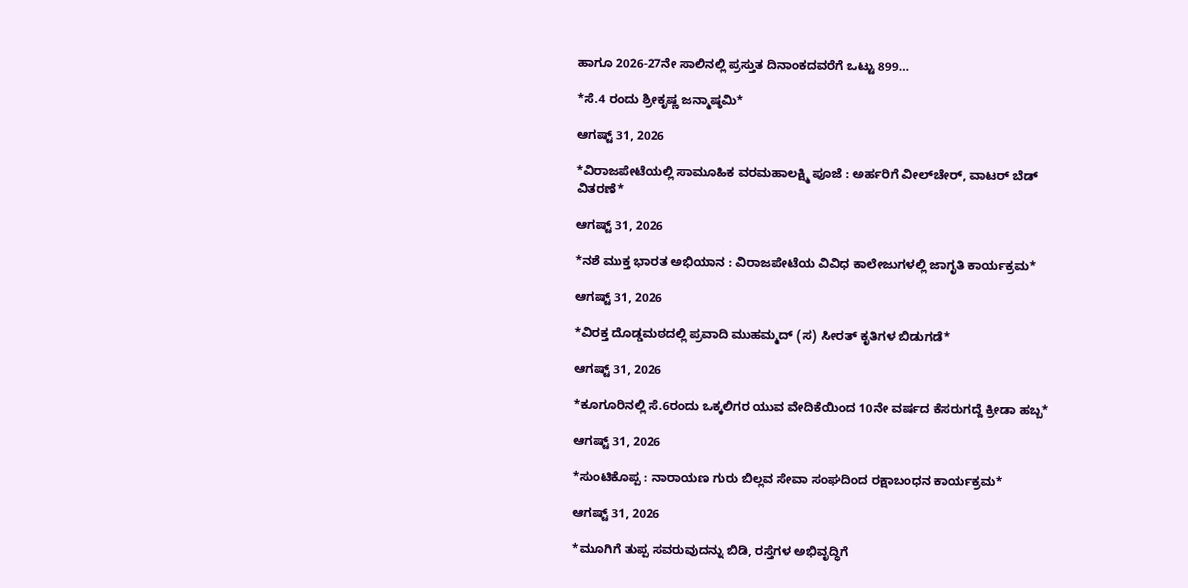ಹಾಗೂ 2026-27ನೇ ಸಾಲಿನಲ್ಲಿ ಪ್ರಸ್ತುತ ದಿನಾಂಕದವರೆಗೆ ಒಟ್ಟು 899…

*ಸೆ.4 ರಂದು ಶ್ರೀಕೃಷ್ಣ ಜನ್ಮಾಷ್ಠಮಿ*

ಆಗಷ್ಟ್ 31, 2026

*ವಿರಾಜಪೇಟೆಯಲ್ಲಿ ಸಾಮೂಹಿಕ ವರಮಹಾಲಕ್ಷ್ಮಿ ಪೂಜೆ : ಅರ್ಹರಿಗೆ ವೀಲ್‌ಚೇರ್, ವಾಟರ್ ಬೆಡ್ ವಿತರಣೆ*

ಆಗಷ್ಟ್ 31, 2026

*ನಶೆ ಮುಕ್ತ ಭಾರತ ಅಭಿಯಾನ : ವಿರಾಜಪೇಟೆಯ ವಿವಿಧ ಕಾಲೇಜುಗಳಲ್ಲಿ ಜಾಗೃತಿ ಕಾರ್ಯಕ್ರಮ*

ಆಗಷ್ಟ್ 31, 2026

*ವಿರಕ್ತ ದೊಡ್ಡಮಠದಲ್ಲಿ ಪ್ರವಾದಿ ಮುಹಮ್ಮದ್ (ಸ) ಸೀರತ್ ಕೃತಿಗಳ ಬಿಡುಗಡೆ*

ಆಗಷ್ಟ್ 31, 2026

*ಕೂಗೂರಿನಲ್ಲಿ ಸೆ.6ರಂದು ಒಕ್ಕಲಿಗರ ಯುವ ವೇದಿಕೆಯಿಂದ 10ನೇ ವರ್ಷದ ಕೆಸರುಗದ್ದೆ ಕ್ರೀಡಾ ಹಬ್ಬ*

ಆಗಷ್ಟ್ 31, 2026

*ಸುಂಟಿಕೊಪ್ಪ : ನಾರಾಯಣ ಗುರು ಬಿಲ್ಲವ ಸೇವಾ ಸಂಘದಿಂದ ರಕ್ಷಾಬಂಧನ ಕಾರ್ಯಕ್ರಮ*

ಆಗಷ್ಟ್ 31, 2026

*ಮೂಗಿಗೆ ತುಪ್ಪ ಸವರುವುದನ್ನು ಬಿಡಿ, ರಸ್ತೆಗಳ ಅಭಿವೃದ್ಧಿಗೆ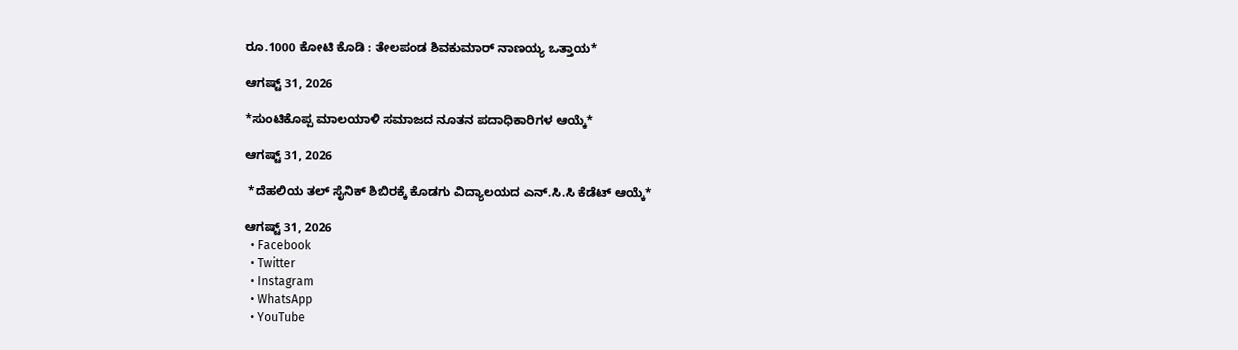ರೂ.1000 ಕೋಟಿ ಕೊಡಿ : ತೇಲಪಂಡ ಶಿವಕುಮಾರ್ ನಾಣಯ್ಯ ಒತ್ತಾಯ*

ಆಗಷ್ಟ್ 31, 2026

*ಸುಂಟಿಕೊಪ್ಪ ಮಾಲಯಾಳಿ ಸಮಾಜದ ನೂತನ ಪದಾಧಿಕಾರಿಗಳ ಆಯ್ಕೆ*

ಆಗಷ್ಟ್ 31, 2026

 *ದೆಹಲಿಯ ತಲ್ ಸೈನಿಕ್ ಶಿಬಿರಕ್ಕೆ ಕೊಡಗು ವಿದ್ಯಾಲಯದ ಎನ್.ಸಿ.ಸಿ ಕೆಡೆಟ್ ಆಯ್ಕೆ*

ಆಗಷ್ಟ್ 31, 2026
  • Facebook
  • Twitter
  • Instagram
  • WhatsApp
  • YouTube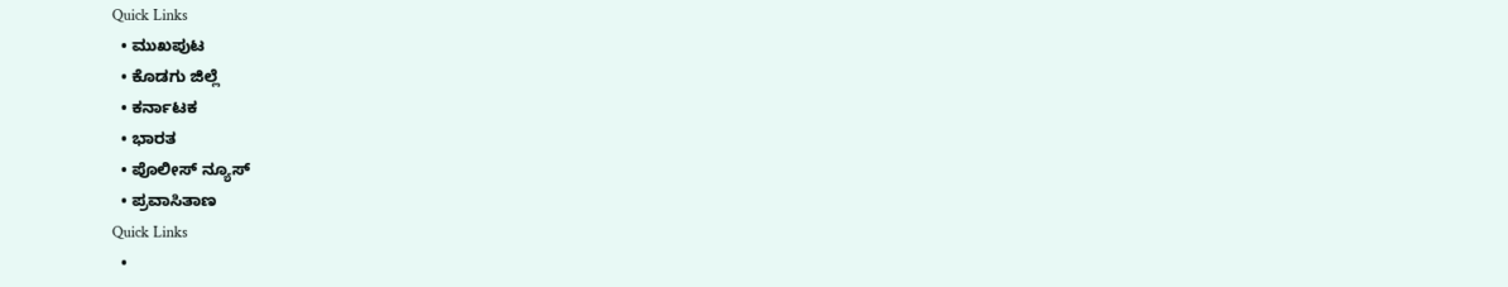Quick Links
  • ಮುಖಪುಟ
  • ಕೊಡಗು ಜಿಲ್ಲೆ
  • ಕರ್ನಾಟಕ
  • ಭಾರತ
  • ಪೊಲೀಸ್ ನ್ಯೂಸ್
  • ಪ್ರವಾಸಿತಾಣ
Quick Links
  •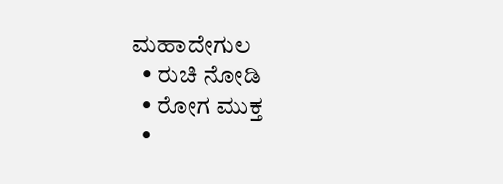ಮಹಾದೇಗುಲ
  • ರುಚಿ ನೋಡಿ
  • ರೋಗ ಮುಕ್ತ
  •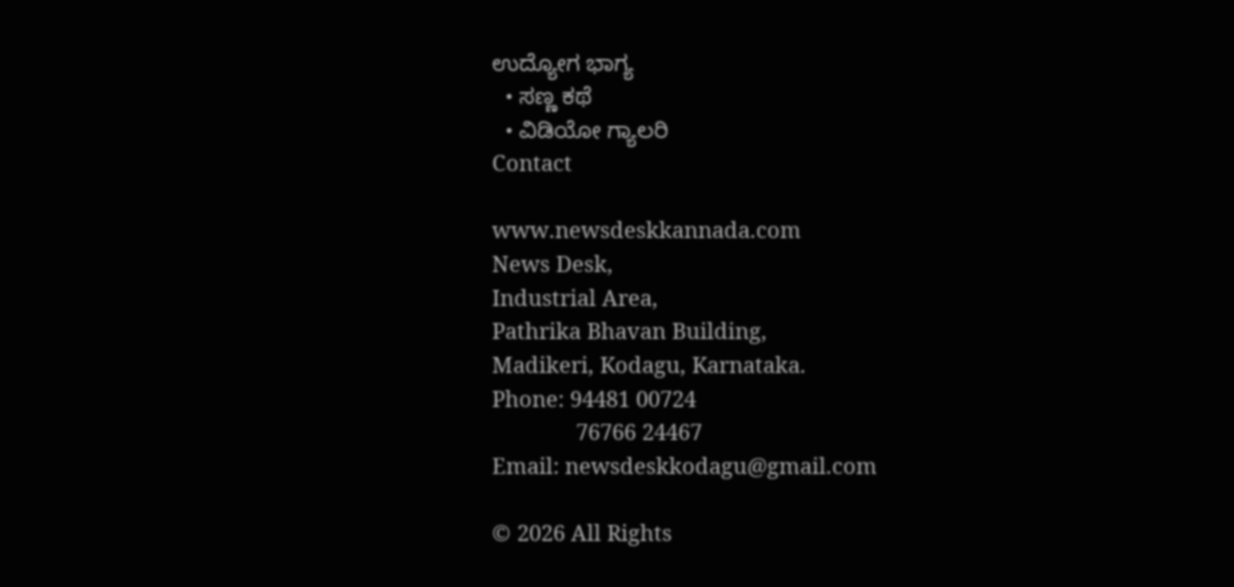ಉದ್ಯೋಗ ಭಾಗ್ಯ
  • ಸಣ್ಣ ಕಥೆ
  • ವಿಡಿಯೋ ಗ್ಯಾಲರಿ
Contact

www.newsdeskkannada.com
News Desk,
Industrial Area,
Pathrika Bhavan Building,
Madikeri, Kodagu, Karnataka.
Phone: 94481 00724
              76766 24467
Email: newsdeskkodagu@gmail.com

© 2026 All Rights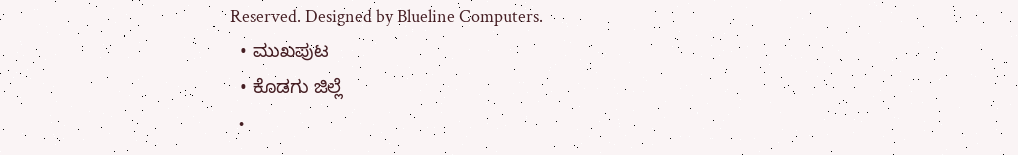Reserved. Designed by Blueline Computers.
  • ಮುಖಪುಟ
  • ಕೊಡಗು ಜಿಲ್ಲೆ
  •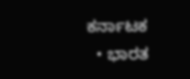ಕರ್ನಾಟಕ
  • ಭಾರತ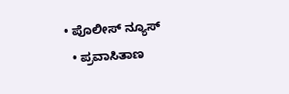• ಪೊಲೀಸ್ ನ್ಯೂಸ್
  • ಪ್ರವಾಸಿತಾಣ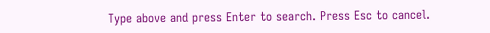Type above and press Enter to search. Press Esc to cancel.